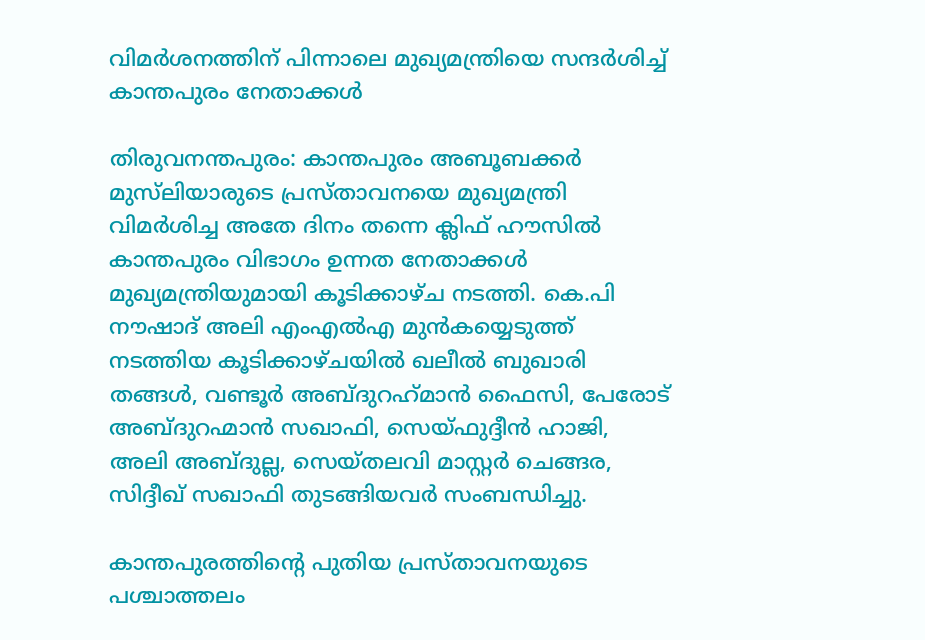വിമർശനത്തിന് പിന്നാലെ മുഖ്യമന്ത്രിയെ സന്ദർശിച്ച് കാന്തപുരം നേതാക്കൾ

തിരുവനന്തപുരം: കാന്തപുരം അബൂബക്കർ മുസ്‍ലിയാരുടെ പ്രസ്താവനയെ മുഖ്യമന്ത്രി വിമർശിച്ച അതേ ദിനം തന്നെ ക്ലിഫ് ഹൗസിൽ കാന്തപുരം വിഭാഗം ഉന്നത നേതാക്കൾ മുഖ്യമന്ത്രിയുമായി കൂടിക്കാഴ്ച നടത്തി. കെ.പി നൗഷാദ് അലി എംഎൽഎ മുൻകയ്യെടുത്ത് നടത്തിയ കൂടിക്കാഴ്ചയിൽ ഖലീൽ ബുഖാരി തങ്ങൾ, വണ്ടൂർ അബ്ദുറഹ്‌മാൻ ഫൈസി, പേരോട് അബ്ദുറഹ്മാൻ സഖാഫി, സെയ്ഫുദ്ദീൻ ഹാജി, അലി അബ്ദുല്ല, സെയ്‌തലവി മാസ്റ്റർ ചെങ്ങര, സിദ്ദീഖ് സഖാഫി തുടങ്ങിയവർ സംബന്ധിച്ചു.

കാന്തപുരത്തിന്റെ പുതിയ പ്രസ്താവനയുടെ പശ്ചാത്തലം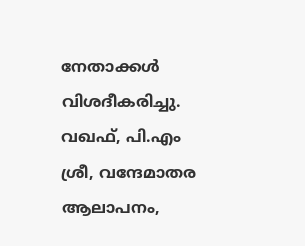നേതാക്കൾ വിശദീകരിച്ചു. വഖഫ്, പി.എം ശ്രീ, വന്ദേമാതര ആലാപനം,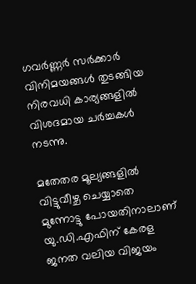ഗവർണ്ണർ സർക്കാർ വിനിമയങ്ങൾ തുടങ്ങിയ നിരവധി കാര്യങ്ങളിൽ വിശദമായ ചർച്ചകൾ നടന്നു.

മതേതര മൂല്യങ്ങളിൽ വിട്ടുവീഴ്ച ചെയ്യാതെ മുന്നോട്ടു പോയതിനാലാണ് യു.ഡി.എഫിന് കേരള ജനത വലിയ വിജയം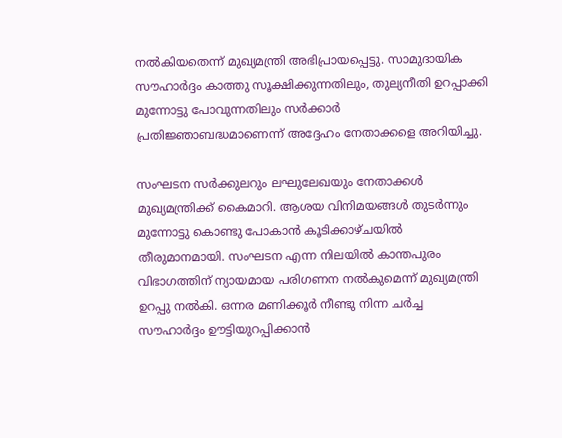നൽകിയതെന്ന് മുഖ്യമന്ത്രി അഭിപ്രായപ്പെട്ടു. സാമുദായിക സൗഹാർദ്ദം കാത്തു സൂക്ഷിക്കുന്നതിലും, തുല്യനീതി ഉറപ്പാക്കി മുന്നോട്ടു പോവുന്നതിലും സർക്കാർ പ്രതിജ്ഞാബദ്ധമാണെന്ന് അദ്ദേഹം നേതാക്കളെ അറിയിച്ചു.

സംഘടന സർക്കുലറും ലഘുലേഖയും നേതാക്കൾ മുഖ്യമന്ത്രിക്ക് കൈമാറി. ആശയ വിനിമയങ്ങൾ തുടർന്നും മുന്നോട്ടു കൊണ്ടു പോകാൻ കൂടിക്കാഴ്ചയിൽ തീരുമാനമായി. സംഘടന എന്ന നിലയിൽ കാന്തപുരം വിഭാഗത്തിന് ന്യായമായ പരിഗണന നൽകുമെന്ന് മുഖ്യമന്ത്രി ഉറപ്പു നൽകി. ഒന്നര മണിക്കൂർ നീണ്ടു നിന്ന ചർച്ച സൗഹാർദ്ദം ഊട്ടിയുറപ്പിക്കാൻ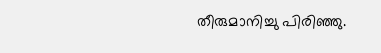തീരുമാനിച്ചു പിരിഞ്ഞു.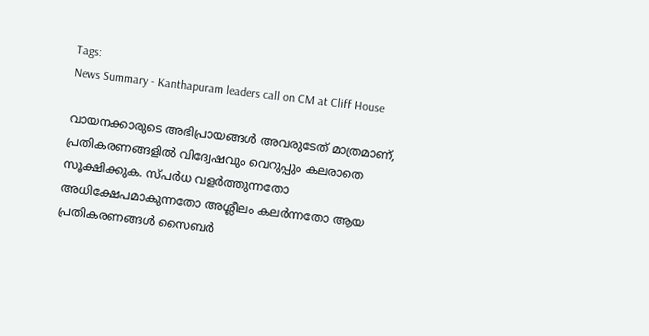Tags:
News Summary - Kanthapuram leaders call on CM at Cliff House

വായനക്കാരുടെ അഭിപ്രായങ്ങള്‍ അവരുടേത് മാത്രമാണ്, പ്രതികരണങ്ങളിൽ വിദ്വേഷവും വെറുപ്പും കലരാതെ സൂക്ഷിക്കുക. സ്പർധ വളർത്തുന്നതോ അധിക്ഷേപമാകുന്നതോ അശ്ലീലം കലർന്നതോ ആയ പ്രതികരണങ്ങൾ സൈബർ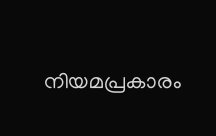നിയമപ്രകാരം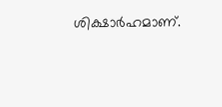ശിക്ഷാർഹമാണ്.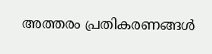അത്തരം പ്രതികരണങ്ങൾ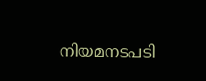നിയമനടപടി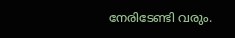നേരിടേണ്ടി വരും.